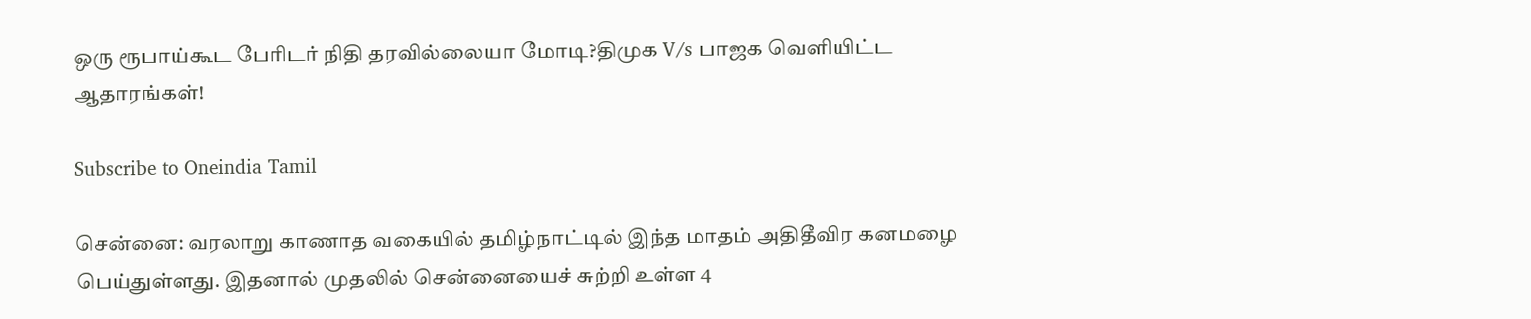ஒரு ரூபாய்கூட பேரிடர் நிதி தரவில்லையா மோடி?திமுக V/s பாஜக வெளியிட்ட ஆதாரங்கள்!

Subscribe to Oneindia Tamil

சென்னை: வரலாறு காணாத வகையில் தமிழ்நாட்டில் இந்த மாதம் அதிதீவிர கனமழை பெய்துள்ளது. இதனால் முதலில் சென்னையைச் சுற்றி உள்ள 4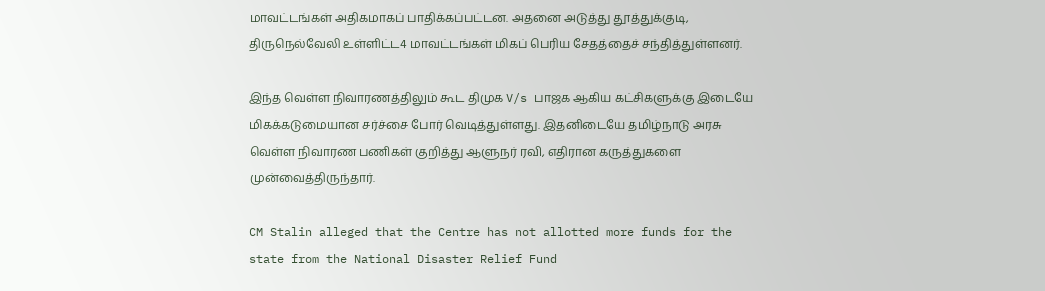மாவட்டங்கள் அதிகமாகப் பாதிக்கப்பட்டன. அதனை அடுத்து தூத்துக்குடி, திருநெல்வேலி உள்ளிட்ட4 மாவட்டங்கள் மிகப் பெரிய சேதத்தைச் சந்தித்துள்ளனர்.

இந்த வெள்ள நிவாரணத்திலும் கூட திமுக V/s பாஜக ஆகிய கட்சிகளுக்கு இடையே மிகக்கடுமையான சர்ச்சை போர் வெடித்துள்ளது. இதனிடையே தமிழ்நாடு அரசு வெள்ள நிவாரண பணிகள் குறித்து ஆளுநர் ரவி, எதிரான கருத்துகளை முன்வைத்திருந்தார்.

CM Stalin alleged that the Centre has not allotted more funds for the state from the National Disaster Relief Fund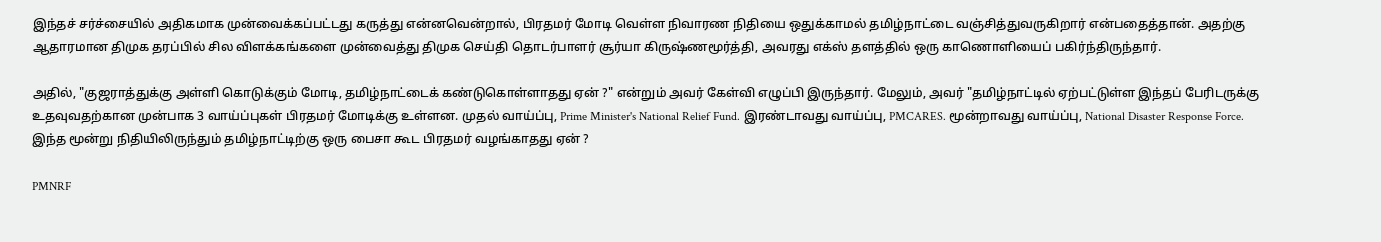இந்தச் சர்ச்சையில் அதிகமாக முன்வைக்கப்பட்டது கருத்து என்னவென்றால், பிரதமர் மோடி வெள்ள நிவாரண நிதியை ஒதுக்காமல் தமிழ்நாட்டை வஞ்சித்துவருகிறார் என்பதைத்தான். அதற்கு ஆதாரமான திமுக தரப்பில் சில விளக்கங்களை முன்வைத்து திமுக செய்தி தொடர்பாளர் சூர்யா கிருஷ்ணமூர்த்தி, அவரது எக்ஸ் தளத்தில் ஒரு காணொளியைப் பகிர்ந்திருந்தார்.

அதில், "குஜராத்துக்கு அள்ளி கொடுக்கும் மோடி, தமிழ்நாட்டைக் கண்டுகொள்ளாதது ஏன் ?" என்றும் அவர் கேள்வி எழுப்பி இருந்தார். மேலும், அவர் "தமிழ்நாட்டில் ஏற்பட்டுள்ள இந்தப் பேரிடருக்கு உதவுவதற்கான முன்பாக 3 வாய்ப்புகள் பிரதமர் மோடிக்கு உள்ளன. முதல் வாய்ப்பு, Prime Minister's National Relief Fund. இரண்டாவது வாய்ப்பு, PMCARES. மூன்றாவது வாய்ப்பு, National Disaster Response Force. இந்த மூன்று நிதியிலிருந்தும் தமிழ்நாட்டிற்கு ஒரு பைசா கூட பிரதமர் வழங்காதது ஏன் ?

PMNRF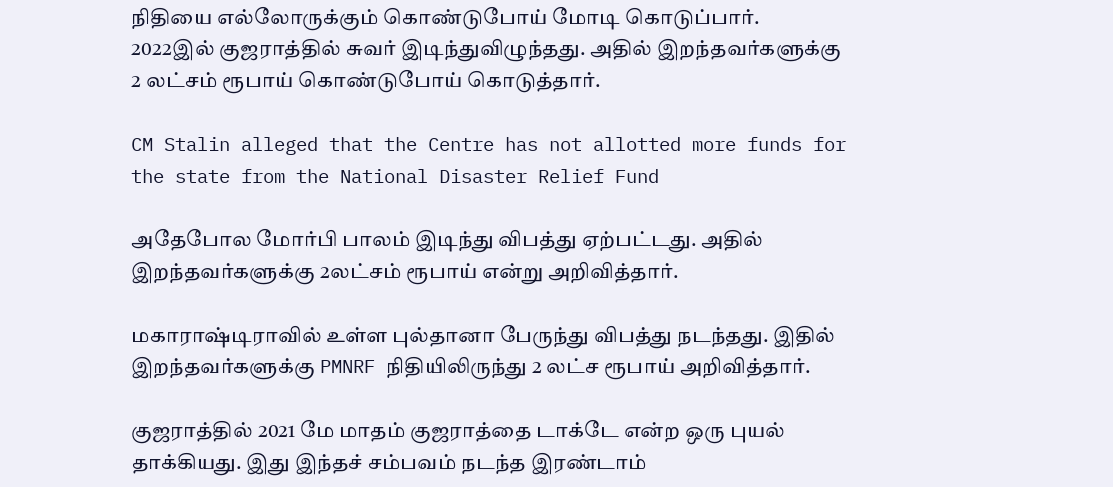நிதியை எல்லோருக்கும் கொண்டுபோய் மோடி கொடுப்பார். 2022இல் குஜராத்தில் சுவர் இடிந்துவிழுந்தது. அதில் இறந்தவர்களுக்கு 2 லட்சம் ரூபாய் கொண்டுபோய் கொடுத்தார்.

CM Stalin alleged that the Centre has not allotted more funds for the state from the National Disaster Relief Fund

அதேபோல மோர்பி பாலம் இடிந்து விபத்து ஏற்பட்டது. அதில் இறந்தவர்களுக்கு 2லட்சம் ரூபாய் என்று அறிவித்தார்.

மகாராஷ்டிராவில் உள்ள புல்தானா பேருந்து விபத்து நடந்தது. இதில் இறந்தவர்களுக்கு PMNRF நிதியிலிருந்து 2 லட்ச ரூபாய் அறிவித்தார்.

குஜராத்தில் 2021 மே மாதம் குஜராத்தை டாக்டே என்ற ஒரு புயல் தாக்கியது. இது இந்தச் சம்பவம் நடந்த இரண்டாம்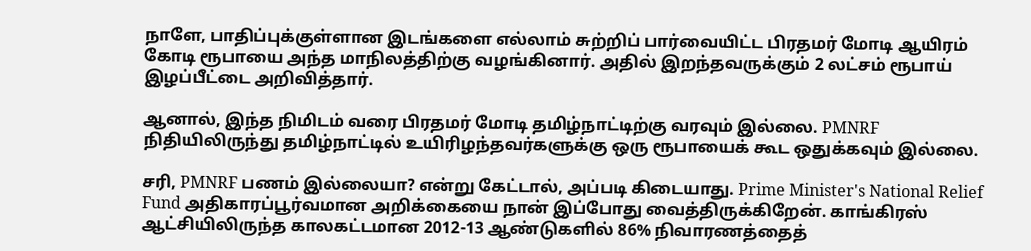நாளே, பாதிப்புக்குள்ளான இடங்களை எல்லாம் சுற்றிப் பார்வையிட்ட பிரதமர் மோடி ஆயிரம் கோடி ரூபாயை அந்த மாநிலத்திற்கு வழங்கினார். அதில் இறந்தவருக்கும் 2 லட்சம் ரூபாய் இழப்பீட்டை அறிவித்தார்.

ஆனால், இந்த நிமிடம் வரை பிரதமர் மோடி தமிழ்நாட்டிற்கு வரவும் இல்லை. PMNRF நிதியிலிருந்து தமிழ்நாட்டில் உயிரிழந்தவர்களுக்கு ஒரு ரூபாயைக் கூட ஒதுக்கவும் இல்லை.

சரி, PMNRF பணம் இல்லையா? என்று கேட்டால், அப்படி கிடையாது. Prime Minister's National Relief Fund அதிகாரப்பூர்வமான அறிக்கையை நான் இப்போது வைத்திருக்கிறேன். காங்கிரஸ் ஆட்சியிலிருந்த காலகட்டமான 2012-13 ஆண்டுகளில் 86% நிவாரணத்தைத்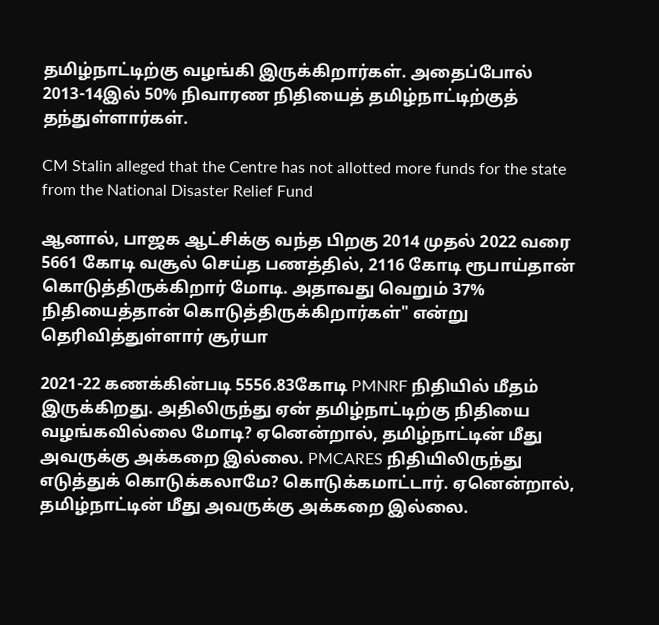தமிழ்நாட்டிற்கு வழங்கி இருக்கிறார்கள். அதைப்போல் 2013-14இல் 50% நிவாரண நிதியைத் தமிழ்நாட்டிற்குத் தந்துள்ளார்கள்.

CM Stalin alleged that the Centre has not allotted more funds for the state from the National Disaster Relief Fund

ஆனால், பாஜக ஆட்சிக்கு வந்த பிறகு 2014 முதல் 2022 வரை 5661 கோடி வசூல் செய்த பணத்தில், 2116 கோடி ரூபாய்தான் கொடுத்திருக்கிறார் மோடி. அதாவது வெறும் 37% நிதியைத்தான் கொடுத்திருக்கிறார்கள்" என்று தெரிவித்துள்ளார் சூர்யா

2021-22 கணக்கின்படி 5556.83கோடி PMNRF நிதியில் மீதம் இருக்கிறது. அதிலிருந்து ஏன் தமிழ்நாட்டிற்கு நிதியை வழங்கவில்லை மோடி? ஏனென்றால், தமிழ்நாட்டின் மீது அவருக்கு அக்கறை இல்லை. PMCARES நிதியிலிருந்து எடுத்துக் கொடுக்கலாமே? கொடுக்கமாட்டார். ஏனென்றால், தமிழ்நாட்டின் மீது அவருக்கு அக்கறை இல்லை.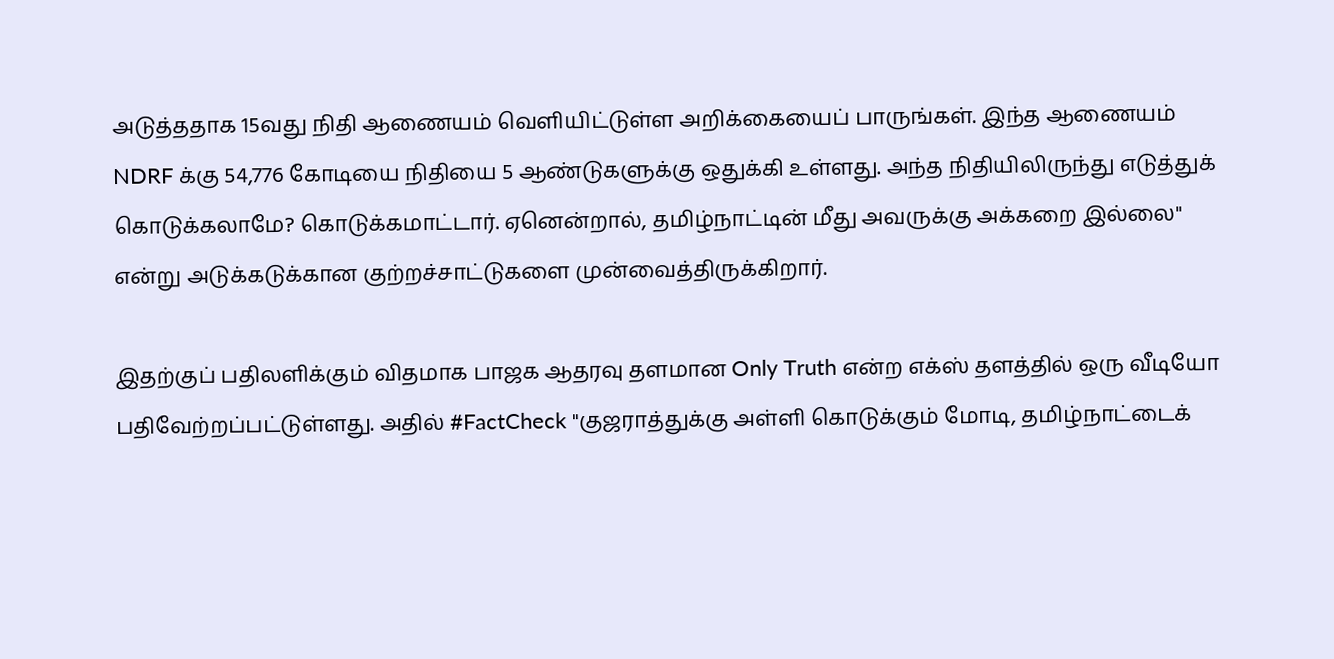அடுத்ததாக 15வது நிதி ஆணையம் வெளியிட்டுள்ள அறிக்கையைப் பாருங்கள். இந்த ஆணையம் NDRF க்கு 54,776 கோடியை நிதியை 5 ஆண்டுகளுக்கு ஒதுக்கி உள்ளது. அந்த நிதியிலிருந்து எடுத்துக் கொடுக்கலாமே? கொடுக்கமாட்டார். ஏனென்றால், தமிழ்நாட்டின் மீது அவருக்கு அக்கறை இல்லை" என்று அடுக்கடுக்கான குற்றச்சாட்டுகளை முன்வைத்திருக்கிறார்.

இதற்குப் பதிலளிக்கும் விதமாக பாஜக ஆதரவு தளமான Only Truth என்ற எக்ஸ் தளத்தில் ஒரு வீடியோ பதிவேற்றப்பட்டுள்ளது. அதில் #FactCheck "குஜராத்துக்கு அள்ளி கொடுக்கும் மோடி, தமிழ்நாட்டைக்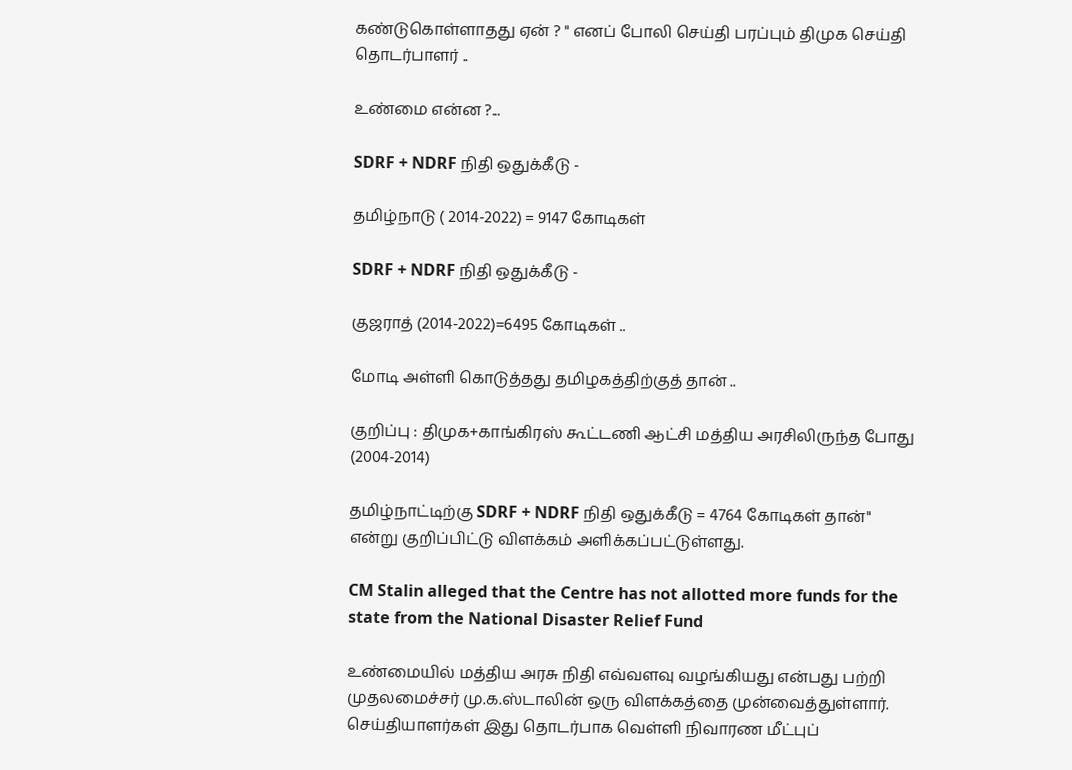கண்டுகொள்ளாதது ஏன் ? " எனப் போலி செய்தி பரப்பும் திமுக செய்தி தொடர்பாளர் ..

உண்மை என்ன ?...

SDRF + NDRF நிதி ஒதுக்கீடு -

தமிழ்நாடு ( 2014-2022) = 9147 கோடிகள்

SDRF + NDRF நிதி ஒதுக்கீடு -

குஜராத் (2014-2022)=6495 கோடிகள் ..

மோடி அள்ளி கொடுத்தது தமிழகத்திற்குத் தான் ..

குறிப்பு : திமுக+காங்கிரஸ் கூட்டணி ஆட்சி மத்திய அரசிலிருந்த போது (2004-2014)

தமிழ்நாட்டிற்கு SDRF + NDRF நிதி ஒதுக்கீடு = 4764 கோடிகள் தான்" என்று குறிப்பிட்டு விளக்கம் அளிக்கப்பட்டுள்ளது.

CM Stalin alleged that the Centre has not allotted more funds for the state from the National Disaster Relief Fund

உண்மையில் மத்திய அரசு நிதி எவ்வளவு வழங்கியது என்பது பற்றி முதலமைச்சர் மு.க.ஸ்டாலின் ஒரு விளக்கத்தை முன்வைத்துள்ளார். செய்தியாளர்கள் இது தொடர்பாக வெள்ளி நிவாரண மீட்புப்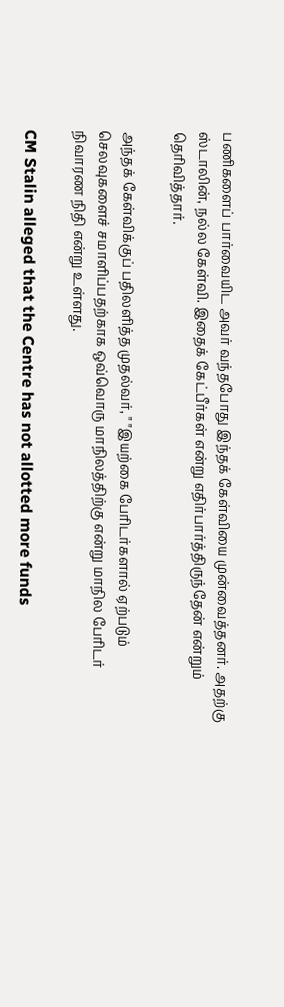பணிகளைப் பார்வையிட அவர் வந்தபோது இந்தக் கேள்வியை முன்வைத்தனர். அதற்கு ஸ்டாலின், நல்ல கேள்வி. இதைக் கேட்பீர்கள் என்று எதிர்பார்த்திருந்தேன் என்றும் தெரிவித்தார்.

அந்தக் கேள்விக்குப் பதிலளித்த முதல்வர், " "இயற்கை பேரிடர்களால் ஏற்படும் செலவுகளைச் சமாளிப்பதற்காக ஒவ்வொரு மாநிலத்திற்கு என்று மாநில பேரிடர் நிவாரண நிதி என்று உள்ளது.

CM Stalin alleged that the Centre has not allotted more funds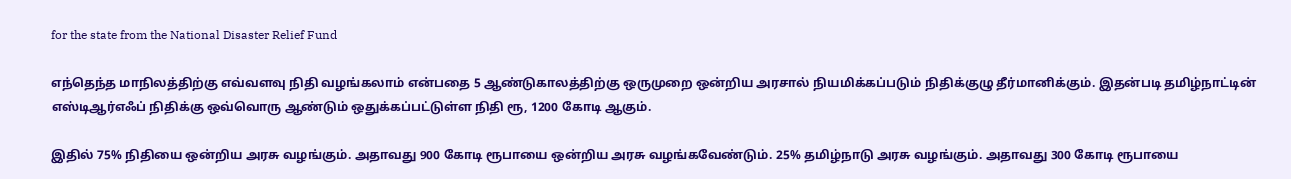for the state from the National Disaster Relief Fund

எந்தெந்த மாநிலத்திற்கு எவ்வளவு நிதி வழங்கலாம் என்பதை 5 ஆண்டுகாலத்திற்கு ஒருமுறை ஒன்றிய அரசால் நியமிக்கப்படும் நிதிக்குழு தீர்மானிக்கும். இதன்படி தமிழ்நாட்டின் எஸ்டிஆர்எஃப் நிதிக்கு ஒவ்வொரு ஆண்டும் ஒதுக்கப்பட்டுள்ள நிதி ரூ, 1200 கோடி ஆகும்.

இதில் 75% நிதியை ஒன்றிய அரசு வழங்கும். அதாவது 900 கோடி ரூபாயை ஒன்றிய அரசு வழங்கவேண்டும். 25% தமிழ்நாடு அரசு வழங்கும். அதாவது 300 கோடி ரூபாயை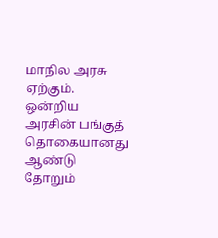மாநில அரசு ஏற்கும். ஒன்றிய அரசின் பங்குத் தொகையானது ஆண்டு தோறும்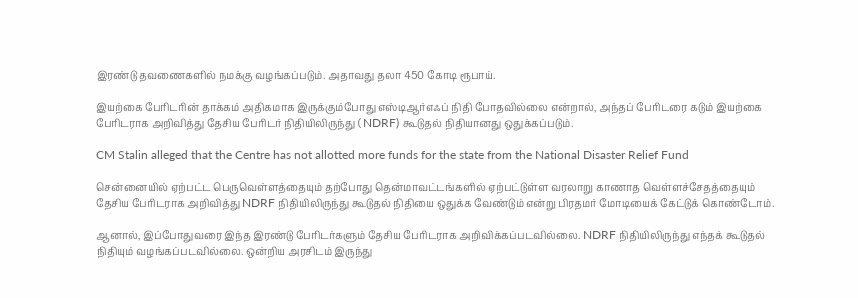இரண்டு தவணைகளில் நமக்கு வழங்கப்படும். அதாவது தலா 450 கோடி ரூபாய்.

இயற்கை பேரிடரின் தாக்கம் அதிகமாக இருக்கும்போது எஸ்டிஆர்எஃப் நிதி போதவில்லை என்றால், அந்தப் பேரிடரை கடும் இயற்கை பேரிடராக அறிவித்து தேசிய பேரிடர் நிதியிலிருந்து ( NDRF) கூடுதல் நிதியானது ஒதுக்கப்படும்.

CM Stalin alleged that the Centre has not allotted more funds for the state from the National Disaster Relief Fund

சென்னையில் ஏற்பட்ட பெருவெள்ளத்தையும் தற்போது தென்மாவட்டங்களில் ஏற்பட்டுள்ள வரலாறு காணாத வெள்ளச்சேதத்தையும் தேசிய பேரிடராக அறிவித்து NDRF நிதியிலிருந்து கூடுதல் நிதியை ஒதுக்க வேண்டும் என்று பிரதமர் மோடியைக் கேட்டுக் கொண்டோம்.

ஆனால், இப்போதுவரை இந்த இரண்டு பேரிடர்களும் தேசிய பேரிடராக அறிவிக்கப்படவில்லை. NDRF நிதியிலிருந்து எந்தக் கூடுதல் நிதியும் வழங்கப்படவில்லை. ஒன்றிய அரசிடம் இருந்து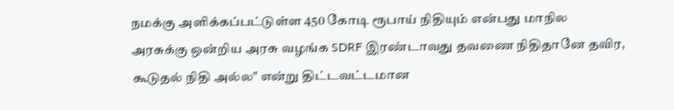நமக்கு அளிக்கப்பட்டுள்ள 450 கோடி ரூபாய் நிதியும் என்பது மாநில அரசுக்கு ஒன்றிய அரசு வழங்க SDRF இரண்டாவது தவணை நிதிதானே தவிர, கூடுதல் நிதி அல்ல" என்று திட்டவட்டமான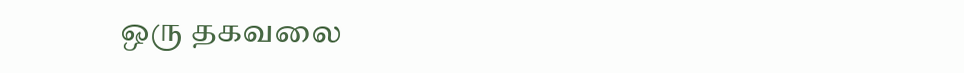ஒரு தகவலை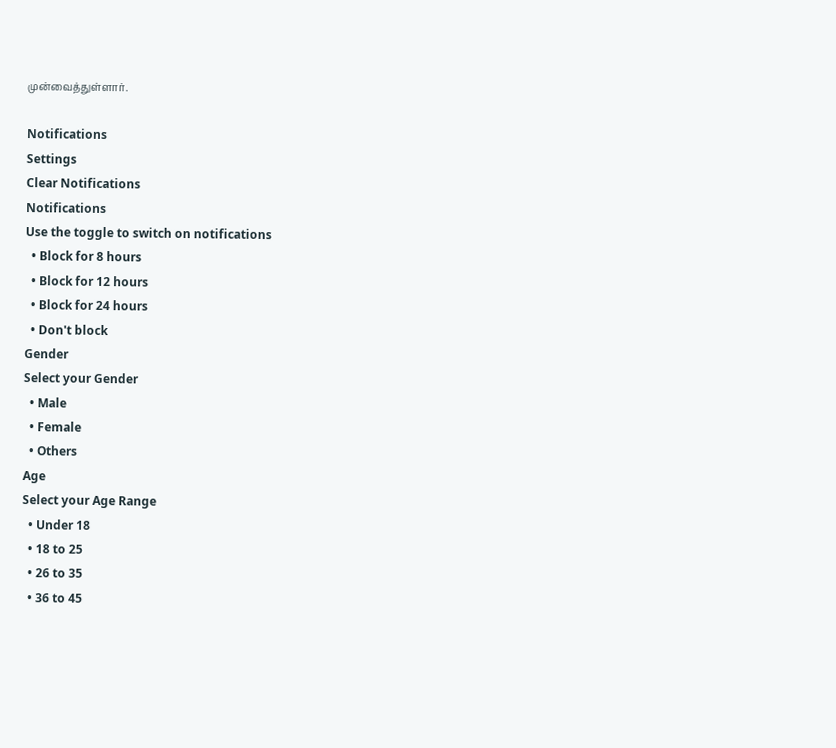முன்வைத்துள்ளார்.

Notifications
Settings
Clear Notifications
Notifications
Use the toggle to switch on notifications
  • Block for 8 hours
  • Block for 12 hours
  • Block for 24 hours
  • Don't block
Gender
Select your Gender
  • Male
  • Female
  • Others
Age
Select your Age Range
  • Under 18
  • 18 to 25
  • 26 to 35
  • 36 to 45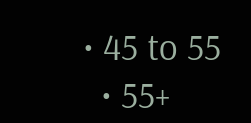• 45 to 55
  • 55+